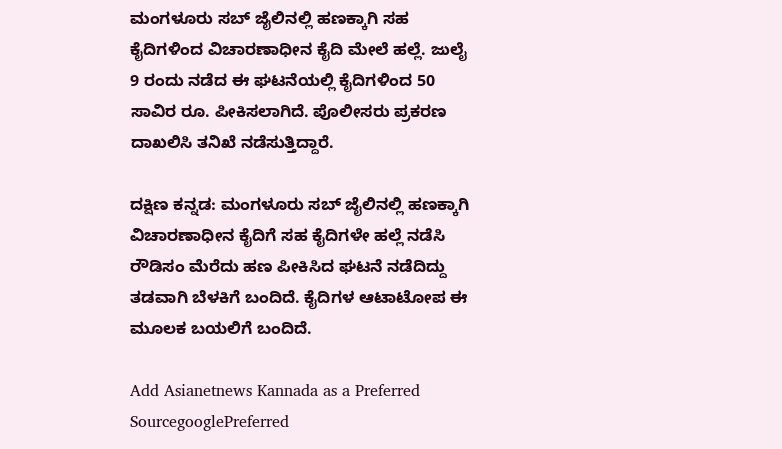ಮಂಗಳೂರು ಸಬ್ ಜೈಲಿನಲ್ಲಿ ಹಣಕ್ಕಾಗಿ ಸಹ ಕೈದಿಗಳಿಂದ ವಿಚಾರಣಾಧೀನ ಕೈದಿ ಮೇಲೆ ಹಲ್ಲೆ. ಜುಲೈ 9 ರಂದು ನಡೆದ ಈ ಘಟನೆಯಲ್ಲಿ ಕೈದಿಗಳಿಂದ 50 ಸಾವಿರ ರೂ. ಪೀಕಿಸಲಾಗಿದೆ. ಪೊಲೀಸರು ಪ್ರಕರಣ ದಾಖಲಿಸಿ ತನಿಖೆ ನಡೆಸುತ್ತಿದ್ದಾರೆ.

ದಕ್ಷಿಣ ಕನ್ನಡ: ಮಂಗಳೂರು ಸಬ್ ಜೈಲಿನಲ್ಲಿ ಹಣಕ್ಕಾಗಿ ವಿಚಾರಣಾಧೀನ ಕೈದಿಗೆ ಸಹ ಕೈದಿಗಳೇ ಹಲ್ಲೆ ನಡೆಸಿ ರೌಡಿಸಂ ಮೆರೆದು ಹಣ ಪೀಕಿಸಿದ ಘಟನೆ ನಡೆದಿದ್ದು ತಡವಾಗಿ ಬೆಳಕಿಗೆ ಬಂದಿದೆ. ಕೈದಿಗಳ ಆಟಾಟೋಪ ಈ ಮೂಲಕ ಬಯಲಿಗೆ ಬಂದಿದೆ.

Add Asianetnews Kannada as a Preferred SourcegooglePreferred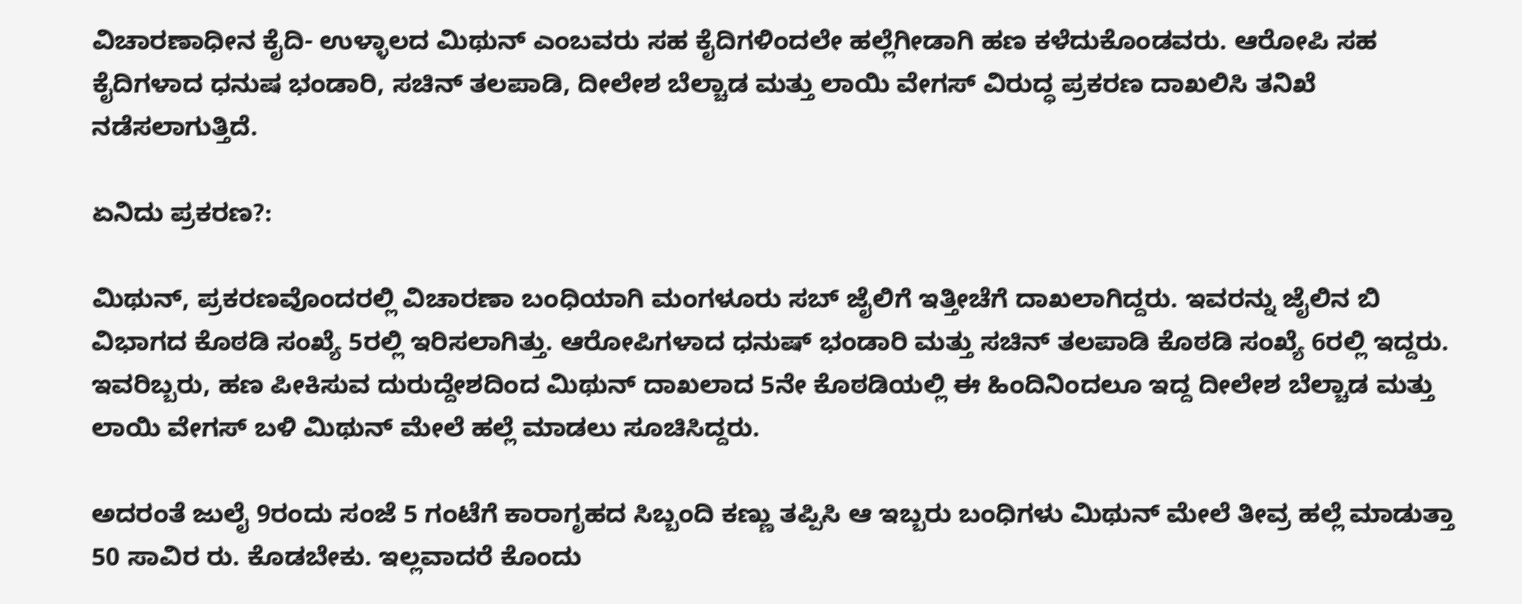ವಿಚಾರಣಾಧೀನ ಕೈದಿ- ಉಳ್ಳಾಲದ ಮಿಥುನ್ ಎಂಬವರು ಸಹ ಕೈದಿಗಳಿಂದಲೇ ಹಲ್ಲೆಗೀಡಾಗಿ ಹಣ ಕಳೆದುಕೊಂಡವರು. ಆರೋಪಿ ಸಹ ಕೈದಿಗಳಾದ ಧನುಷ ಭಂಡಾರಿ, ಸಚಿನ್ ತಲಪಾಡಿ, ದೀಲೇಶ ಬೆಲ್ಚಾಡ ಮತ್ತು ಲಾಯಿ ವೇಗಸ್ ವಿರುದ್ಧ ಪ್ರಕರಣ ದಾಖಲಿಸಿ ತನಿಖೆ ನಡೆಸಲಾಗುತ್ತಿದೆ.

ಏನಿದು ಪ್ರಕರಣ?:

ಮಿಥುನ್, ಪ್ರಕರಣವೊಂದರಲ್ಲಿ ವಿಚಾರಣಾ ಬಂಧಿಯಾಗಿ ಮಂಗಳೂರು ಸಬ್ ಜೈಲಿಗೆ ಇತ್ತೀಚೆಗೆ ದಾಖಲಾಗಿದ್ದರು. ಇವರನ್ನು ಜೈಲಿನ ಬಿ ವಿಭಾಗದ ಕೊಠಡಿ ಸಂಖ್ಯೆ 5ರಲ್ಲಿ ಇರಿಸಲಾಗಿತ್ತು. ಆರೋಪಿಗಳಾದ ಧನುಷ್ ಭಂಡಾರಿ ಮತ್ತು ಸಚಿನ್ ತಲಪಾಡಿ ಕೊಠಡಿ ಸಂಖ್ಯೆ 6ರಲ್ಲಿ ಇದ್ದರು. ಇವರಿಬ್ಬರು, ಹಣ ಪೀಕಿಸುವ ದುರುದ್ದೇಶದಿಂದ ಮಿಥುನ್ ದಾಖಲಾದ 5ನೇ ಕೊಠಡಿಯಲ್ಲಿ ಈ ಹಿಂದಿನಿಂದಲೂ ಇದ್ದ ದೀಲೇಶ ಬೆಲ್ಚಾಡ ಮತ್ತು ಲಾಯಿ ವೇಗಸ್ ಬಳಿ ಮಿಥುನ್ ಮೇಲೆ ಹಲ್ಲೆ ಮಾಡಲು ಸೂಚಿಸಿದ್ದರು.

ಅದರಂತೆ ಜುಲೈ 9ರಂದು ಸಂಜೆ 5 ಗಂಟೆಗೆ ಕಾರಾಗೃಹದ ಸಿಬ್ಬಂದಿ ಕಣ್ಣು ತಪ್ಪಿಸಿ ಆ ಇಬ್ಬರು ಬಂಧಿಗಳು ಮಿಥುನ್ ಮೇಲೆ ತೀವ್ರ ಹಲ್ಲೆ ಮಾಡುತ್ತಾ 50 ಸಾವಿರ ರು. ಕೊಡಬೇಕು. ಇಲ್ಲವಾದರೆ ಕೊಂದು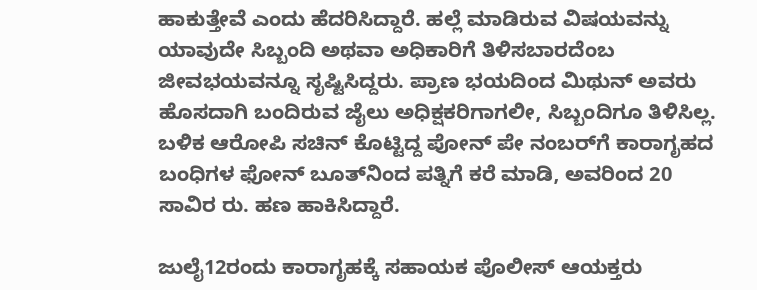ಹಾಕುತ್ತೇವೆ ಎಂದು ಹೆದರಿಸಿದ್ದಾರೆ. ಹಲ್ಲೆ ಮಾಡಿರುವ ವಿಷಯವನ್ನು ಯಾವುದೇ ಸಿಬ್ಬಂದಿ ಅಥವಾ ಅಧಿಕಾರಿಗೆ ತಿಳಿಸಬಾರದೆಂಬ ಜೀವಭಯವನ್ನೂ ಸೃಷ್ಟಿಸಿದ್ದರು. ಪ್ರಾಣ ಭಯದಿಂದ ಮಿಥುನ್ ಅವರು ಹೊಸದಾಗಿ ಬಂದಿರುವ ಜೈಲು ಅಧಿಕ್ಷಕರಿಗಾಗಲೀ, ಸಿಬ್ಬಂದಿಗೂ ತಿಳಿಸಿಲ್ಲ. ಬಳಿಕ ಆರೋಪಿ ಸಚಿನ್ ಕೊಟ್ಟಿದ್ದ ಪೋನ್ ಪೇ ನಂಬರ್‌ಗೆ ಕಾರಾಗೃಹದ ಬಂಧಿಗಳ ಫೋನ್ ಬೂತ್‌ನಿಂದ ಪತ್ನಿಗೆ ಕರೆ ಮಾಡಿ, ಅವರಿಂದ 20 ಸಾವಿರ ರು. ಹಣ ಹಾಕಿಸಿದ್ದಾರೆ.

ಜುಲೈ12ರಂದು ಕಾರಾಗೃಹಕ್ಕೆ ಸಹಾಯಕ ಪೊಲೀಸ್ ಆಯಕ್ತರು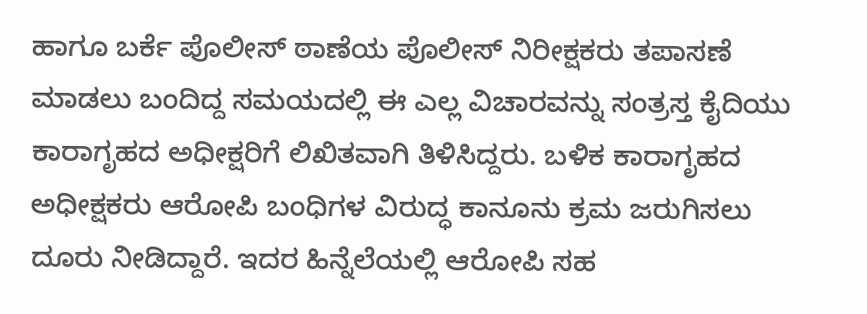ಹಾಗೂ ಬರ್ಕೆ ಪೊಲೀಸ್ ಠಾಣೆಯ ಪೊಲೀಸ್ ನಿರೀಕ್ಷಕರು ತಪಾಸಣೆ ಮಾಡಲು ಬಂದಿದ್ದ ಸಮಯದಲ್ಲಿ ಈ ಎಲ್ಲ ವಿಚಾರವನ್ನು ಸಂತ್ರಸ್ತ ಕೈದಿಯು ಕಾರಾಗೃಹದ ಅಧೀಕ್ಷರಿಗೆ ಲಿಖಿತವಾಗಿ ತಿಳಿಸಿದ್ದರು. ಬಳಿಕ ಕಾರಾಗೃಹದ ಅಧೀಕ್ಷಕರು ಆರೋಪಿ ಬಂಧಿಗಳ ವಿರುದ್ಧ ಕಾನೂನು ಕ್ರಮ ಜರುಗಿಸಲು ದೂರು ನೀಡಿದ್ದಾರೆ. ಇದರ ಹಿನ್ನೆಲೆಯಲ್ಲಿ ಆರೋಪಿ ಸಹ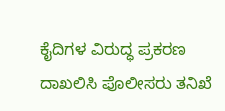ಕೈದಿಗಳ ವಿರುದ್ಧ ಪ್ರಕರಣ ದಾಖಲಿಸಿ ಪೊಲೀಸರು ತನಿಖೆ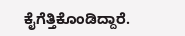ಕೈಗೆತ್ತಿಕೊಂಡಿದ್ದಾರೆ.